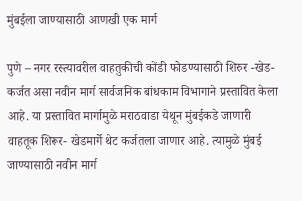मुंबईला जाण्यासाठी आणखी एक मार्ग

पुणे – नगर रस्त्यावरील वाहतुकीची कोंडी फोडण्यासाठी शिरुर -खेड- कर्जत असा नवीन मार्ग सार्वजनिक बांधकाम विभागाने प्रस्तावित केला आहे. या प्रस्तावित मार्गामुळे मराठवाडा येथून मुंबईकडे जाणारी वाहतूक शिरूर- खेडमार्गे थेट कर्जतला जाणार आहे. त्यामुळे मुंबई जाण्यासाठी नवीन मार्ग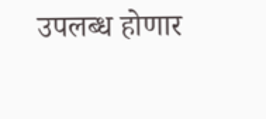उपलब्ध होणार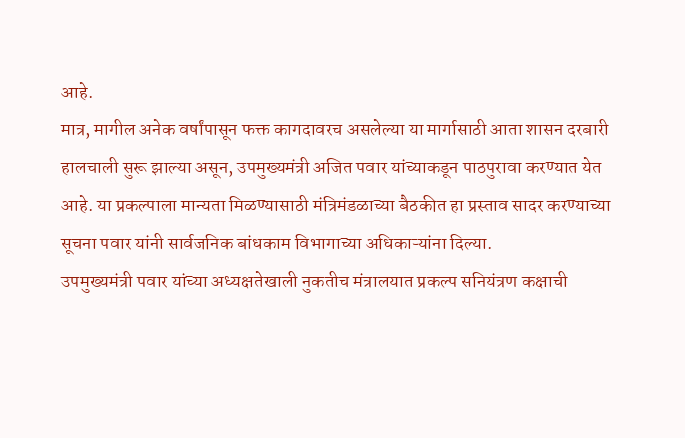आहे.
मात्र, मागील अनेक वर्षांपासून फक्त कागदावरच असलेल्या या मार्गासाठी आता शासन दरबारी हालचाली सुरू झाल्या असून, उपमुख्यमंत्री अजित पवार यांच्याकडून पाठपुरावा करण्यात येत आहे. या प्रकल्पाला मान्यता मिळण्यासाठी मंत्रिमंडळाच्या बैठकीत हा प्रस्ताव सादर करण्याच्या सूचना पवार यांनी सार्वजनिक बांधकाम विभागाच्या अधिकाऱ्यांना दिल्या.
उपमुख्यमंत्री पवार यांच्या अध्यक्षतेखाली नुकतीच मंत्रालयात प्रकल्प सनियंत्रण कक्षाची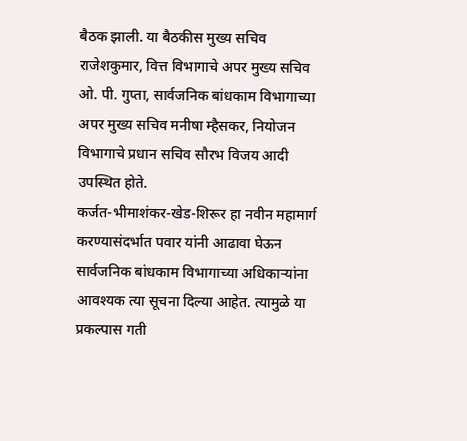बैठक झाली. या बैठकीस मुख्य सचिव राजेशकुमार, वित्त विभागाचे अपर मुख्य सचिव ओ. पी. गुप्ता, सार्वजनिक बांधकाम विभागाच्या अपर मुख्य सचिव मनीषा म्हैसकर, नियोजन विभागाचे प्रधान सचिव सौरभ विजय आदी उपस्थित होते.
कर्जत-भीमाशंकर-खेड-शिरूर हा नवीन महामार्ग करण्यासंदर्भात पवार यांनी आढावा घेऊन सार्वजनिक बांधकाम विभागाच्या अधिकाऱ्यांना आवश्यक त्या सूचना दिल्या आहेत. त्यामुळे या प्रकल्पास गती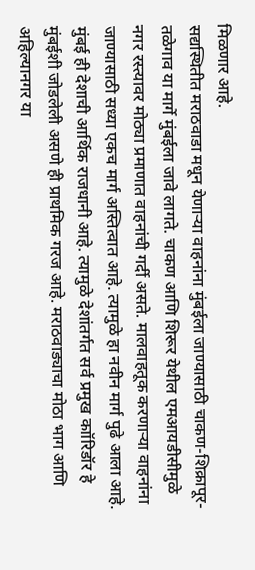मिळणार आहे.
सद्यस्थितीत मराठवाडा मधून येणाऱ्या वाहनांना मुंबईला जाण्यासाठी चाकण-शिक्रापूर-तळेगाव या मार्गे मुंबईला जावे लागते. चाकण आणि शिरूर येथील एमआयडीसीमुळे नगर रस्त्यावर मोठ्या प्रमाणात वाहनांची गर्दी असते. मालवाहतूक करणाऱ्या वाहनांना जाण्यासाठी सध्या एकच मार्ग अस्तित्वात आहे. त्यामुळे हा नवीन मार्ग पुढे आला आहे.
मुंबई ही देशाची आर्थिक राजधानी आहे. त्यामुळे देशांतर्गत सर्व प्रमुख काॉरिडॉर हे मुंबईशी जोडलेली असणे ही प्राथमिक गरज आहे. मराठवाड्याचा मोठा भाग आणि अहिल्यानगर या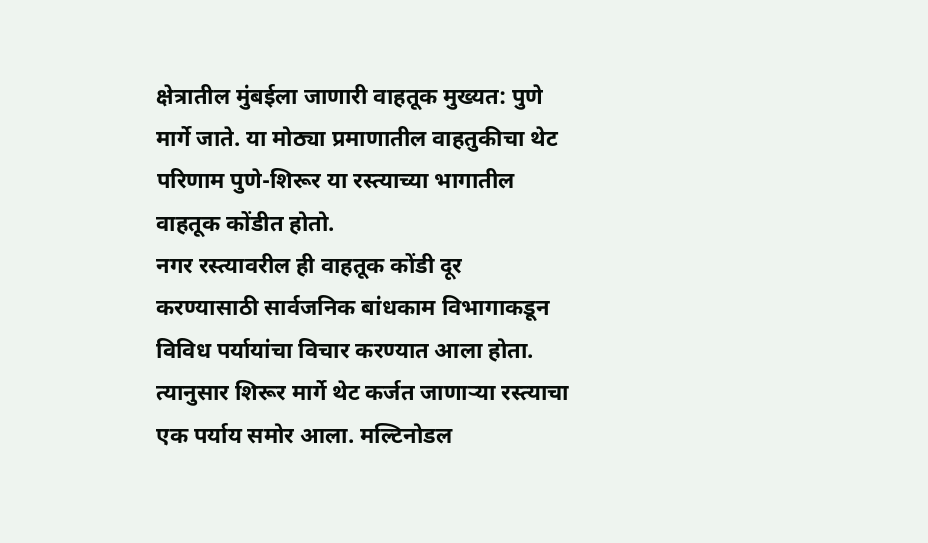क्षेत्रातील मुंबईला जाणारी वाहतूक मुख्यत: पुणे मार्गे जाते. या मोठ्या प्रमाणातील वाहतुकीचा थेट परिणाम पुणे-शिरूर या रस्त्याच्या भागातील वाहतूक कोंडीत होतो.
नगर रस्त्यावरील ही वाहतूक कोंडी दूर करण्यासाठी सार्वजनिक बांधकाम विभागाकडून विविध पर्यायांचा विचार करण्यात आला होता. त्यानुसार शिरूर मार्गे थेट कर्जत जाणाऱ्या रस्त्याचा एक पर्याय समोर आला. मल्टिनोडल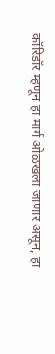कॉरिडॉर म्हणून हा मार्ग ओळखला जाणार असून, हा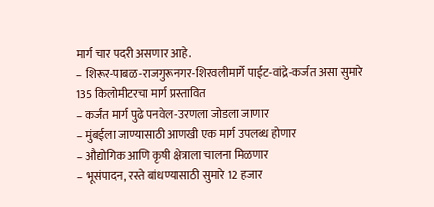मार्ग चार पदरी असणार आहे.
– शिरूर-पाबळ-राजगुरूनगर-शिरवलीमार्गे पाईट-वांद्रे-कर्जत असा सुमारे 135 किलोमीटरचा मार्ग प्रस्तावित
– कर्जंत मार्ग पुढे पनवेल-उरणला जोडला जाणार
– मुंबईला जाण्यासाठी आणखी एक मार्ग उपलब्ध होणार
– औद्योगिक आणि कृषी क्षेत्राला चालना मिळणार
– भूसंपादन, रस्ते बांधण्यासाठी सुमारे 12 हजार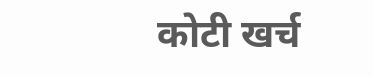कोटी खर्च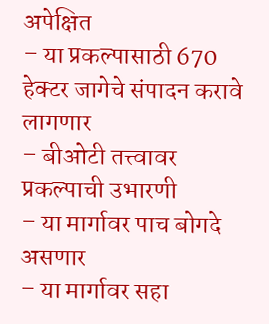अपेक्षित
– या प्रकल्पासाठी 670 हेक्टर जागेचे संपादन करावे लागणार
– बीओटी तत्त्वावर प्रकल्पाची उभारणी
– या मार्गावर पाच बोगदे असणार
– या मार्गावर सहा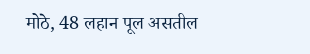मोठे, 48 लहान पूल असतील